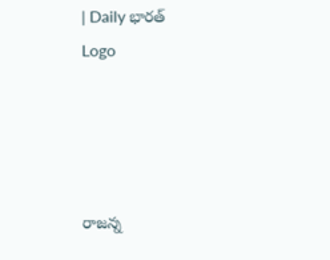| Daily భారత్
Logo




రాజన్న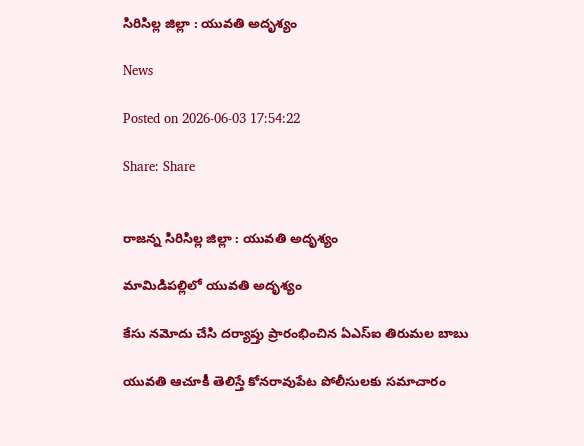సిరిసిల్ల జిల్లా : యువతి అదృశ్యం

News

Posted on 2026-06-03 17:54:22

Share: Share


రాజన్న సిరిసిల్ల జిల్లా : యువతి అదృశ్యం

మామిడిపల్లిలో యువతి అదృశ్యం

కేసు నమోదు చేసి దర్యాప్తు ప్రారంభించిన ఏఎస్ఐ తిరుమల బాబు

యువతి ఆచూకీ తెలిస్తే కోనరావుపేట పోలీసులకు సమాచారం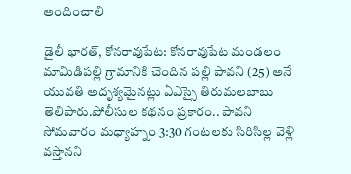అందించాలి

డైలీ భారత్, కోనరావుపేట: కోనరావుపేట మండలం మామిడిపల్లి గ్రామానికి చెందిన పల్లి పావని (25) అనే యువతి అదృశ్యమైనట్లు ఏఎస్సై తిరుమలబాబు తెలిపారు.పోలీసుల కథనం ప్రకారం.. పావని సోమవారం మధ్యాహ్నం 3:30 గంటలకు సిరిసిల్ల వెళ్లి వస్తానని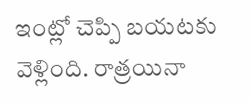ఇంట్లో చెప్పి బయటకు వెళ్లింది. రాత్రయినా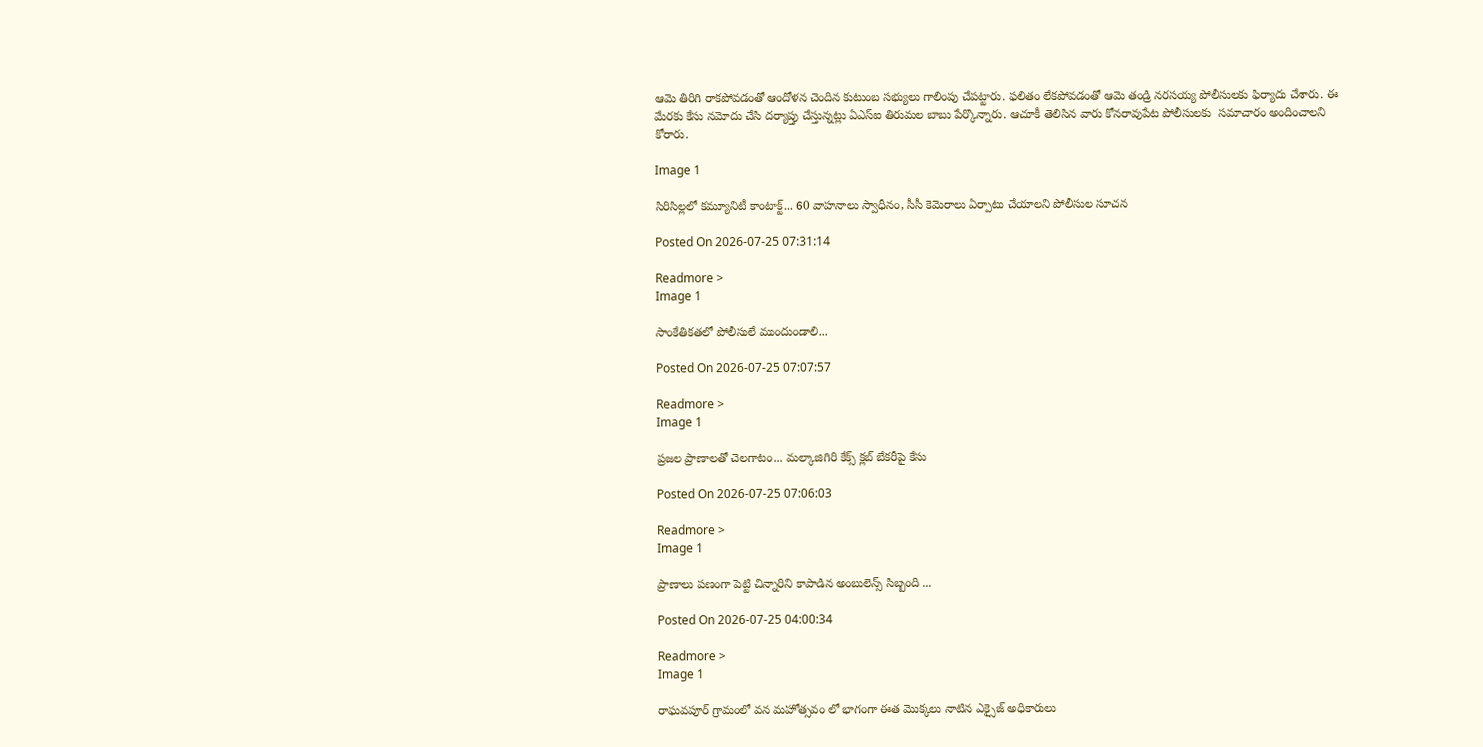ఆమె తిరిగి రాకపోవడంతో ఆందోళన చెందిన కుటుంబ సభ్యులు గాలింపు చేపట్టారు. ఫలితం లేకపోవడంతో ఆమె తండ్రి నరసయ్య పోలీసులకు ఫిర్యాదు చేశారు. ఈ మేరకు కేసు నమోదు చేసి దర్యాప్తు చేస్తున్నట్లు ఏఎస్ఐ తిరుమల బాబు పేర్కొన్నారు. ఆచూకీ తెలిసిన వారు కోనరావుపేట పోలీసులకు  సమాచారం అందించాలని కోరారు.

Image 1

సిరిసిల్లలో కమ్యూనిటీ కాంటాక్ట్... 60 వాహనాలు స్వాధీనం, సీసీ కెమెరాలు ఏర్పాటు చేయాలని పోలీసుల సూచన

Posted On 2026-07-25 07:31:14

Readmore >
Image 1

సాంకేతికతలో పోలీసులే ముందుండాలి...

Posted On 2026-07-25 07:07:57

Readmore >
Image 1

ప్రజల ప్రాణాలతో చెలగాటం... మల్కాజిగిరి కేక్స్ క్లబ్ బేకరీపై కేసు

Posted On 2026-07-25 07:06:03

Readmore >
Image 1

ప్రాణాలు పణంగా పెట్టి చిన్నారిని కాపాడిన అంబులెన్స్ సిబ్బంది ...

Posted On 2026-07-25 04:00:34

Readmore >
Image 1

రాఘవపూర్ గ్రామంలో వన మహోత్సవం లో భాగంగా ఈత మొక్కలు నాటిన ఎక్సైజ్ అధికారులు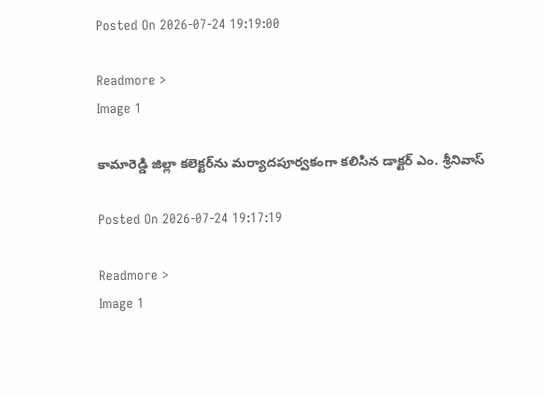Posted On 2026-07-24 19:19:00

Readmore >
Image 1

కామారెడ్డి జిల్లా కలెక్టర్‌ను మర్యాదపూర్వకంగా కలిసిన డాక్టర్ ఎం. శ్రీనివాస్

Posted On 2026-07-24 19:17:19

Readmore >
Image 1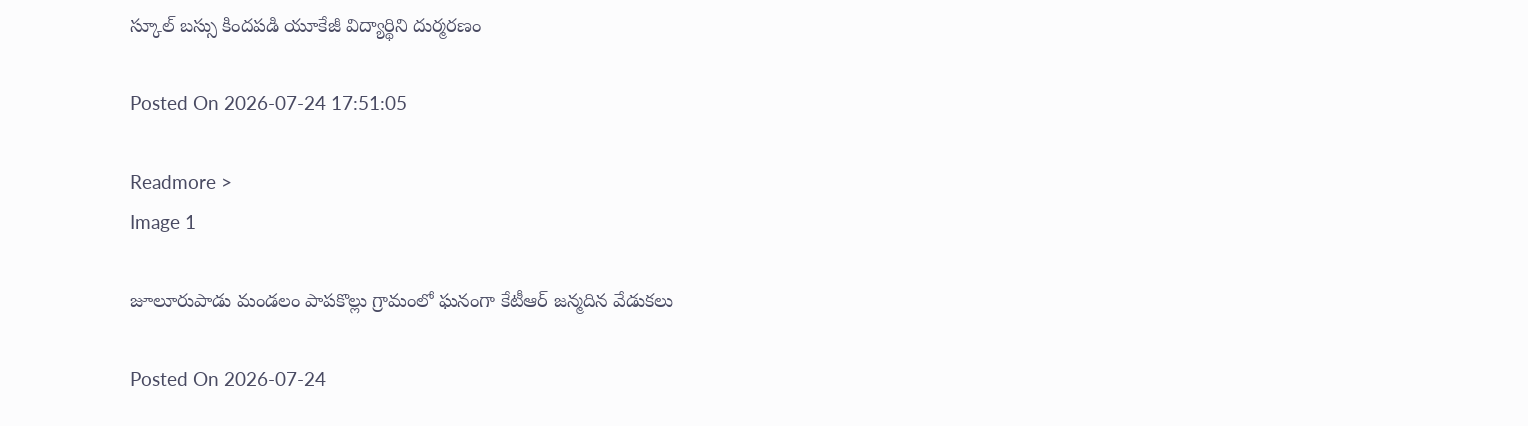స్కూల్ బస్సు కిందపడి యూకేజీ విద్యార్థిని దుర్మరణం

Posted On 2026-07-24 17:51:05

Readmore >
Image 1

జూలూరుపాడు మండలం పాపకొల్లు గ్రామంలో ఘనంగా కేటీఆర్ జన్మదిన వేడుకలు

Posted On 2026-07-24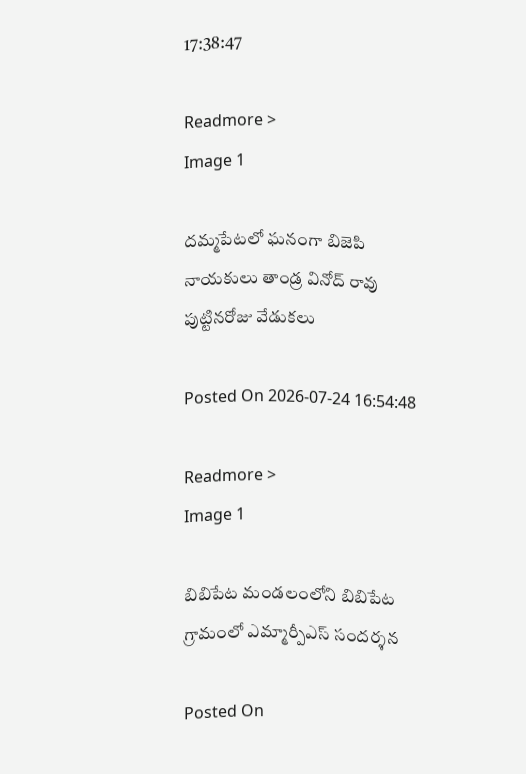17:38:47

Readmore >
Image 1

దమ్మపేటలో ఘనంగా బిజెపి నాయకులు తాండ్ర వినోద్ రావు పుట్టినరోజు వేడుకలు

Posted On 2026-07-24 16:54:48

Readmore >
Image 1

బిబిపేట మండలంలోని బిబిపేట గ్రామంలో ఎమ్మార్పీఎస్ సందర్శన

Posted On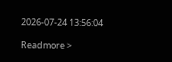2026-07-24 13:56:04

Readmore >